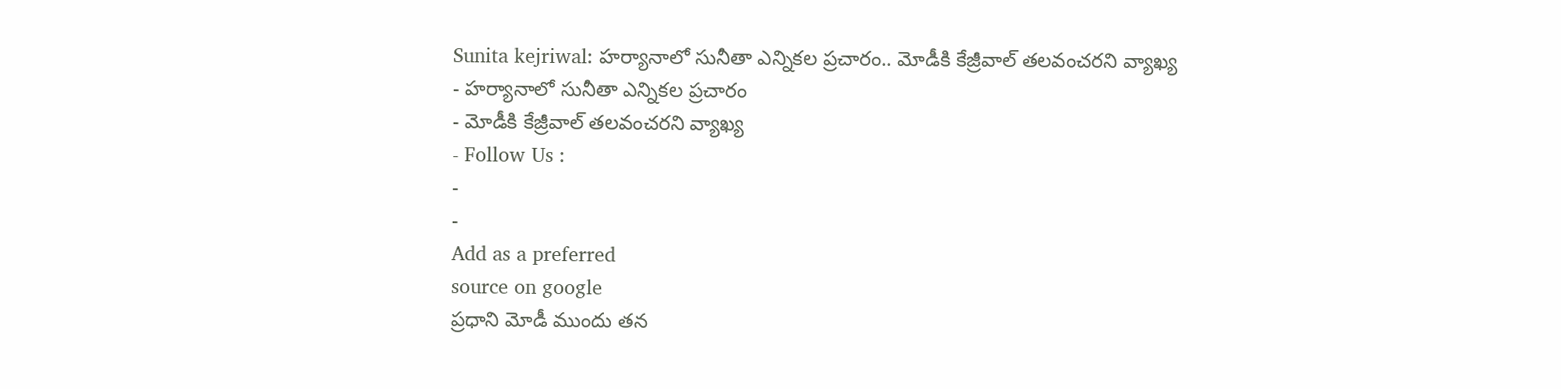Sunita kejriwal: హర్యానాలో సునీతా ఎన్నికల ప్రచారం.. మోడీకి కేజ్రీవాల్ తలవంచరని వ్యాఖ్య
- హర్యానాలో సునీతా ఎన్నికల ప్రచారం
- మోడీకి కేజ్రీవాల్ తలవంచరని వ్యాఖ్య
- Follow Us :
-
-
Add as a preferred
source on google
ప్రధాని మోడీ ముందు తన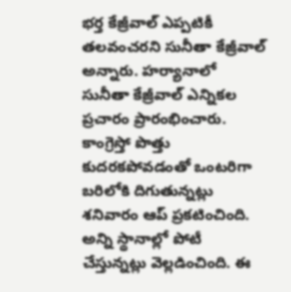భర్త కేజ్రీవాల్ ఎప్పటికీ తలవంచరని సునీతా కేజ్రీవాల్ అన్నారు. హర్యానాలో సునీతా కేజ్రీవాల్ ఎన్నికల ప్రచారం ప్రారంభించారు. కాంగ్రెస్తో పొత్తు కుదరకపోవడంతో ఒంటరిగా బరిలోకి దిగుతున్నట్లు శనివారం ఆప్ ప్రకటించింది. అన్ని స్థానాల్లో పోటీ చేస్తున్నట్లు వెల్లడించింది. ఈ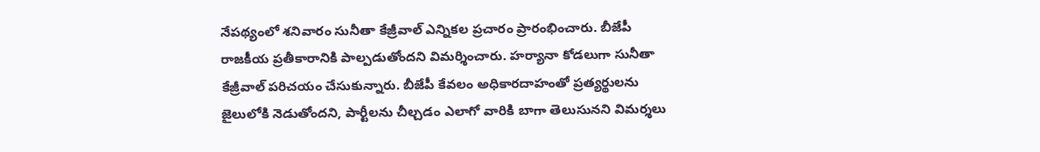నేపథ్యంలో శనివారం సునీతా కేజ్రీవాల్ ఎన్నికల ప్రచారం ప్రారంభించారు. బీజేపీ రాజకీయ ప్రతీకారానికి పాల్పడుతోందని విమర్శించారు. హర్యానా కోడలుగా సునీతా కేజ్రీవాల్ పరిచయం చేసుకున్నారు. బీజేపీ కేవలం అధికారదాహంతో ప్రత్యర్థులను జైలులోకి నెడుతోందని, పార్టీలను చీల్చడం ఎలాగో వారికి బాగా తెలుసునని విమర్శలు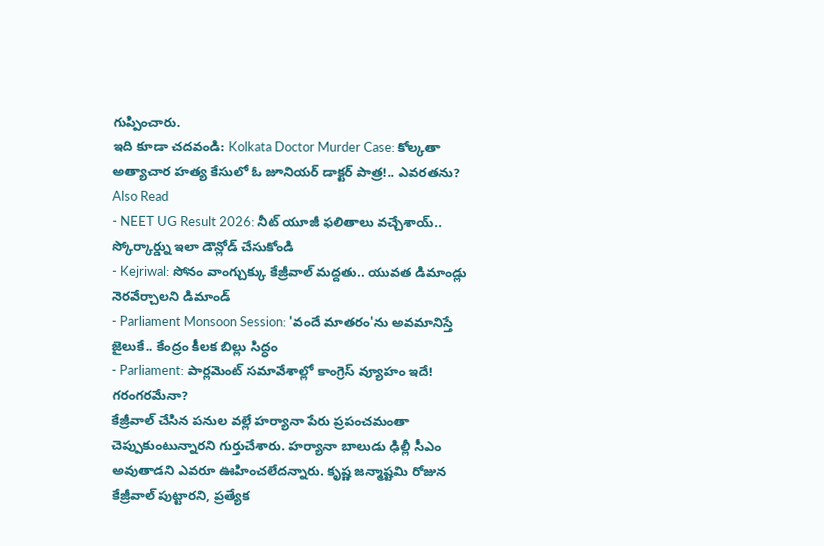గుప్పించారు.
ఇది కూడా చదవండి: Kolkata Doctor Murder Case: కోల్కతా అత్యాచార హత్య కేసులో ఓ జూనియర్ డాక్టర్ పాత్ర!.. ఎవరతను?
Also Read
- NEET UG Result 2026: నీట్ యూజీ ఫలితాలు వచ్చేశాయ్.. స్కోర్కార్డ్ను ఇలా డౌన్లోడ్ చేసుకోండి
- Kejriwal: సోనం వాంగ్చుక్కు కేజ్రీవాల్ మద్దతు.. యువత డిమాండ్లు నెరవేర్చాలని డిమాండ్
- Parliament Monsoon Session: 'వందే మాతరం'ను అవమానిస్తే జైలుకే.. కేంద్రం కీలక బిల్లు సిద్ధం
- Parliament: పార్లమెంట్ సమావేశాల్లో కాంగ్రెస్ వ్యూహం ఇదే! గరంగరమేనా?
కేజ్రీవాల్ చేసిన పనుల వల్లే హర్యానా పేరు ప్రపంచమంతా చెప్పుకుంటున్నారని గుర్తుచేశారు. హర్యానా బాలుడు ఢిల్లీ సీఎం అవుతాడని ఎవరూ ఊహించలేదన్నారు. కృష్ణ జన్మాష్టమి రోజున కేజ్రీవాల్ పుట్టారని, ప్రత్యేక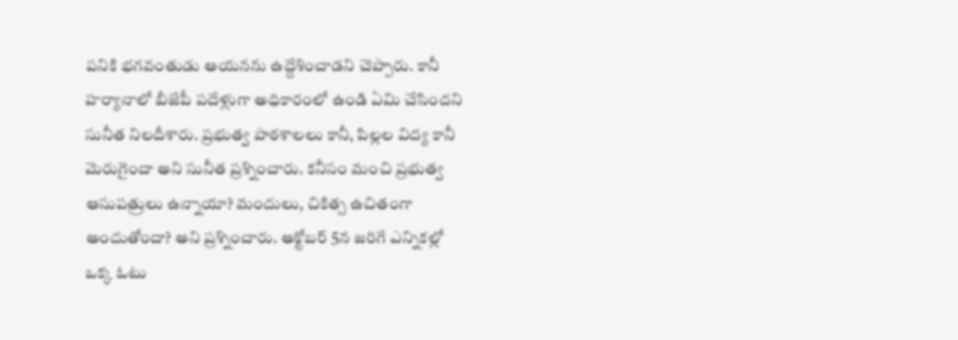పనికి భగవంతుడు ఆయనను ఉద్దేశించాడని చెప్పారు. కానీ హర్యానాలో బీజేపీ పదేళ్లుగా అధికారంలో ఉండి ఏమి చేసిందని సునీత నిలదీశారు. ప్రభుత్వ పాఠశాలలు కానీ, పిల్లల విద్య కానీ మెరుగైందా అని సునీత ప్రశ్నించారు. కనీసం మంచి ప్రభుత్వ ఆసుపత్రులు ఉన్నాయా? మందులు, చికిత్స ఉచితంగా అందుతోందా? అని ప్రశ్నించారు. అక్టోబర్ 5న జరిగే ఎన్నికల్లో ఒక్క ఓటు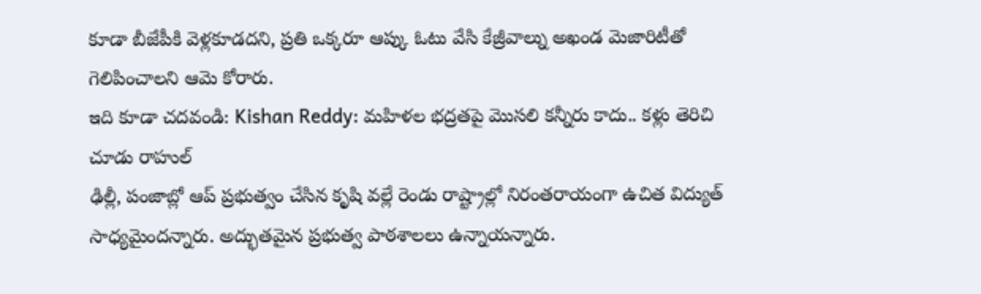కూడా బీజేపీకి వెళ్లకూడదని, ప్రతి ఒక్కరూ ఆప్కు ఓటు వేసి కేజ్రీవాల్ను అఖండ మెజారిటీతో గెలిపించాలని ఆమె కోరారు.
ఇది కూడా చదవండి: Kishan Reddy: మహిళల భద్రతపై మొసలి కన్నీరు కాదు.. కళ్లు తెరిచి చూడు రాహుల్
ఢిల్లీ, పంజాబ్లో ఆప్ ప్రభుత్వం చేసిన కృషి వల్లే రెండు రాష్ట్రాల్లో నిరంతరాయంగా ఉచిత విద్యుత్ సాధ్యమైందన్నారు. అద్భుతమైన ప్రభుత్వ పాఠశాలలు ఉన్నాయన్నారు.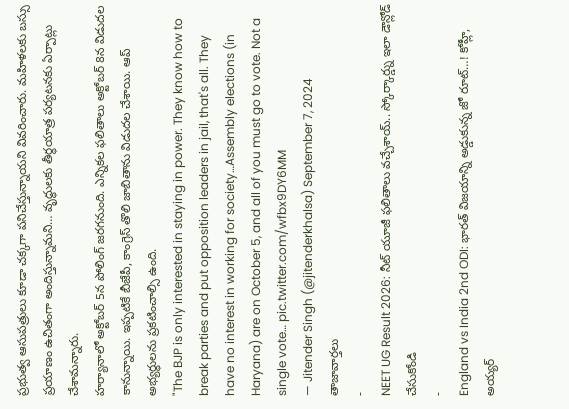ప్రభుత్వ ఆసుపత్రులు కూడా చక్కగా పనిచేస్తున్నాయని వివరించారు. మహిళలకు బస్సు ప్రయాణం ఉచితంగా అందిస్తున్నామని… వృద్ధులకు తీర్థయాత్ర పర్యటనకు ఏర్పాట్లు చేశామన్నారు.
హర్యానాలో అక్టోబర్ 5న పోలింగ్ జరగనుంది. ఎన్నికల ఫలితాలు అక్టోబర్ 8న విడుదల కానున్నాయి. ఇప్పటికే బీజేపీ, కాంగ్రెస్ తొలి జాబితాను విడుదల చేశాయి. ఆప్ అభ్యర్థులను ప్రకటించాల్సి ఉంది.
"The BJP is only interested in staying in power. They know how to break parties and put opposition leaders in jail, that's all. They have no interest in working for society…Assembly elections (in Haryana) are on October 5, and all of you must go to vote. Not a single vote… pic.twitter.com/wfbx9DY6MM
— Jitender Singh (@jitenderkhalsa) September 7, 2024
తాజావార్తలు
-
NEET UG Result 2026: నీట్ యూజీ ఫలితాలు వచ్చేశాయ్.. స్కోర్కార్డ్ను ఇలా డౌన్లోడ్ చేసుకోండి
-
England vs India 2nd ODI: భారత్ విజయాన్ని అడ్డుకున్న జో రూట్…! కోహ్లీ, అయ్యర్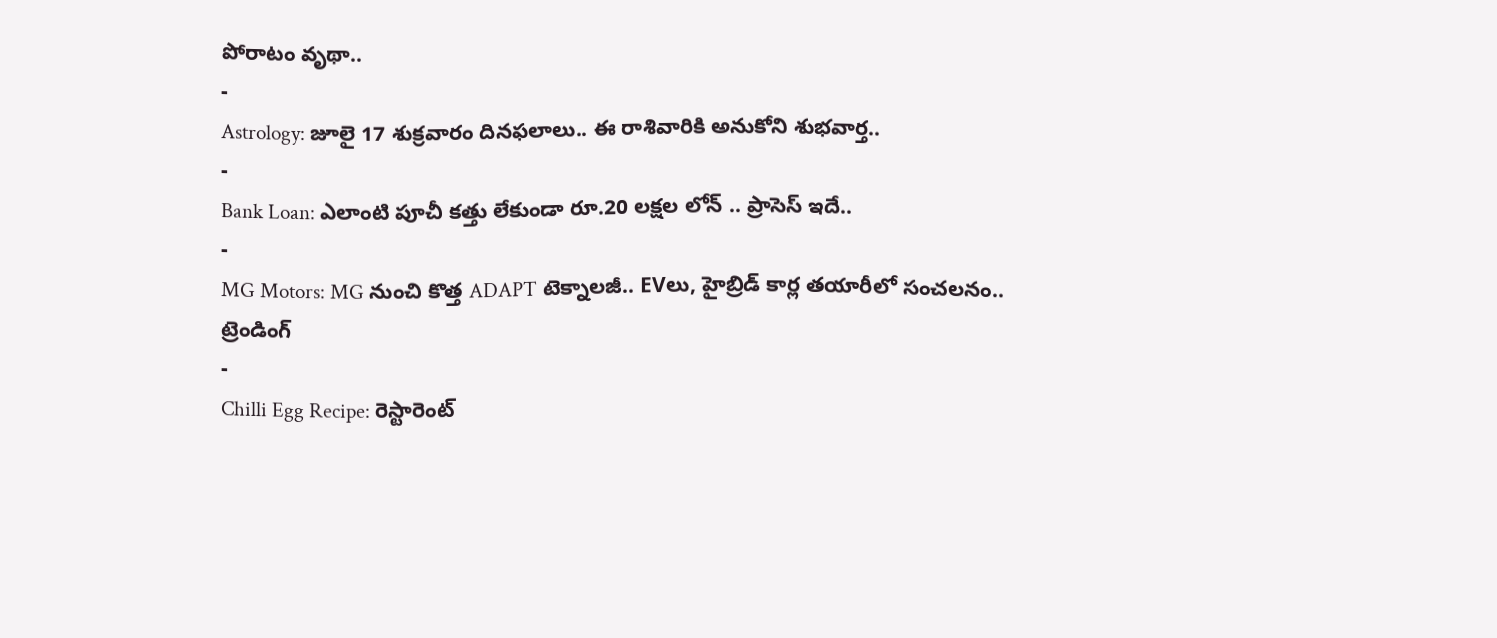పోరాటం వృథా..
-
Astrology: జూలై 17 శుక్రవారం దినఫలాలు.. ఈ రాశివారికి అనుకోని శుభవార్త..
-
Bank Loan: ఎలాంటి పూచీ కత్తు లేకుండా రూ.20 లక్షల లోన్ .. ప్రాసెస్ ఇదే..
-
MG Motors: MG నుంచి కొత్త ADAPT టెక్నాలజీ.. EVలు, హైబ్రిడ్ కార్ల తయారీలో సంచలనం..
ట్రెండింగ్
-
Chilli Egg Recipe: రెస్టారెంట్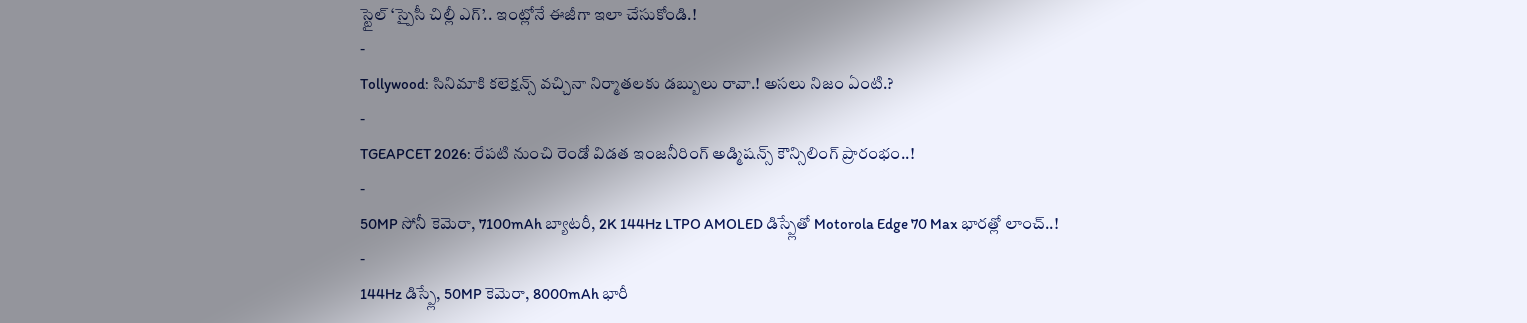స్టైల్ ‘స్పైసీ చిల్లీ ఎగ్’.. ఇంట్లోనే ఈజీగా ఇలా చేసుకోండి.!
-
Tollywood: సినిమాకి కలెక్షన్స్ వచ్చినా నిర్మాతలకు డబ్బులు రావా.! అసలు నిజం ఏంటి.?
-
TGEAPCET 2026: రేపటి నుంచి రెండో విడత ఇంజనీరింగ్ అడ్మిషన్స్ కౌన్సిలింగ్ ప్రారంభం..!
-
50MP సోనీ కెమెరా, 7100mAh బ్యాటరీ, 2K 144Hz LTPO AMOLED డిస్ప్లేతో Motorola Edge 70 Max భారత్లో లాంచ్..!
-
144Hz డిస్ప్లే, 50MP కెమెరా, 8000mAh భారీ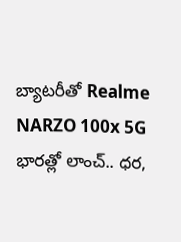బ్యాటరీతో Realme NARZO 100x 5G భారత్లో లాంచ్.. ధర,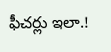ఫీచర్లు ఇలా.!